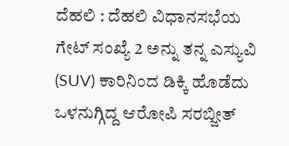ದೆಹಲಿ : ದೆಹಲಿ ವಿಧಾನಸಭೆಯ ಗೇಟ್ ಸಂಖ್ಯೆ 2 ಅನ್ನು ತನ್ನ ಎಸ್ಯುವಿ (SUV) ಕಾರಿನಿಂದ ಡಿಕ್ಕಿ ಹೊಡೆದು ಒಳನುಗ್ಗಿದ್ದ ಆರೋಪಿ ಸರಬ್ಜೀತ್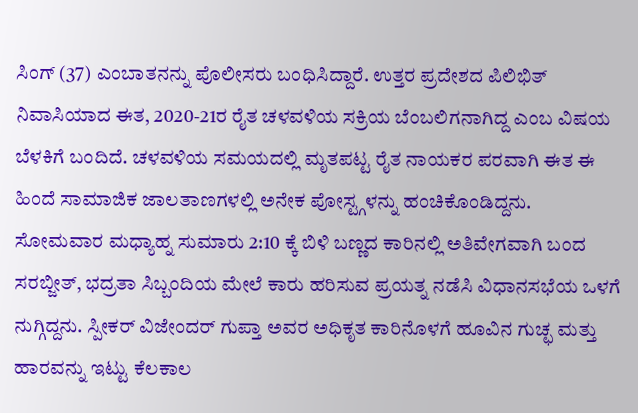ಸಿಂಗ್ (37) ಎಂಬಾತನನ್ನು ಪೊಲೀಸರು ಬಂಧಿಸಿದ್ದಾರೆ. ಉತ್ತರ ಪ್ರದೇಶದ ಪಿಲಿಭಿತ್ ನಿವಾಸಿಯಾದ ಈತ, 2020-21ರ ರೈತ ಚಳವಳಿಯ ಸಕ್ರಿಯ ಬೆಂಬಲಿಗನಾಗಿದ್ದ ಎಂಬ ವಿಷಯ ಬೆಳಕಿಗೆ ಬಂದಿದೆ. ಚಳವಳಿಯ ಸಮಯದಲ್ಲಿ ಮೃತಪಟ್ಟ ರೈತ ನಾಯಕರ ಪರವಾಗಿ ಈತ ಈ ಹಿಂದೆ ಸಾಮಾಜಿಕ ಜಾಲತಾಣಗಳಲ್ಲಿ ಅನೇಕ ಪೋಸ್ಟ್ಗಳನ್ನು ಹಂಚಿಕೊಂಡಿದ್ದನು.
ಸೋಮವಾರ ಮಧ್ಯಾಹ್ನ ಸುಮಾರು 2:10 ಕ್ಕೆ ಬಿಳಿ ಬಣ್ಣದ ಕಾರಿನಲ್ಲಿ ಅತಿವೇಗವಾಗಿ ಬಂದ ಸರಬ್ಜೀತ್, ಭದ್ರತಾ ಸಿಬ್ಬಂದಿಯ ಮೇಲೆ ಕಾರು ಹರಿಸುವ ಪ್ರಯತ್ನ ನಡೆಸಿ ವಿಧಾನಸಭೆಯ ಒಳಗೆ ನುಗ್ಗಿದ್ದನು. ಸ್ಪೀಕರ್ ವಿಜೇಂದರ್ ಗುಪ್ತಾ ಅವರ ಅಧಿಕೃತ ಕಾರಿನೊಳಗೆ ಹೂವಿನ ಗುಚ್ಛ ಮತ್ತು ಹಾರವನ್ನು ಇಟ್ಟು ಕೆಲಕಾಲ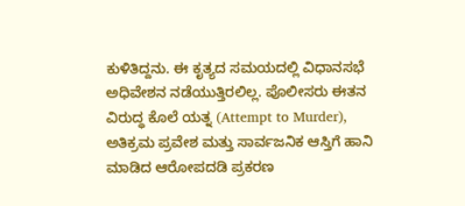ಕುಳಿತಿದ್ದನು. ಈ ಕೃತ್ಯದ ಸಮಯದಲ್ಲಿ ವಿಧಾನಸಭೆ ಅಧಿವೇಶನ ನಡೆಯುತ್ತಿರಲಿಲ್ಲ. ಪೊಲೀಸರು ಈತನ ವಿರುದ್ಧ ಕೊಲೆ ಯತ್ನ (Attempt to Murder), ಅತಿಕ್ರಮ ಪ್ರವೇಶ ಮತ್ತು ಸಾರ್ವಜನಿಕ ಆಸ್ತಿಗೆ ಹಾನಿ ಮಾಡಿದ ಆರೋಪದಡಿ ಪ್ರಕರಣ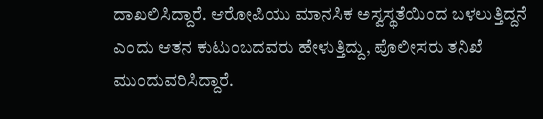ದಾಖಲಿಸಿದ್ದಾರೆ. ಆರೋಪಿಯು ಮಾನಸಿಕ ಅಸ್ವಸ್ಥತೆಯಿಂದ ಬಳಲುತ್ತಿದ್ದನೆ ಎಂದು ಆತನ ಕುಟುಂಬದವರು ಹೇಳುತ್ತಿದ್ದು, ಪೊಲೀಸರು ತನಿಖೆ ಮುಂದುವರಿಸಿದ್ದಾರೆ.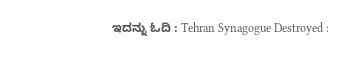ಇದನ್ನು ಓದಿ : Tehran Synagogue Destroyed :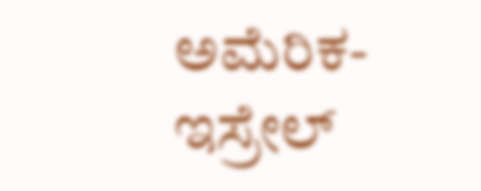ಅಮೆರಿಕ-ಇಸ್ರೇಲ್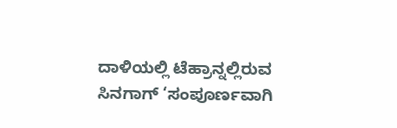ದಾಳಿಯಲ್ಲಿ ಟೆಹ್ರಾನ್ನಲ್ಲಿರುವ ಸಿನಗಾಗ್ ‘ಸಂಪೂರ್ಣವಾಗಿ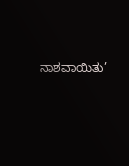ನಾಶವಾಯಿತು’